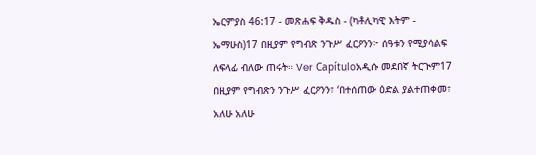ኤርምያስ 46:17 - መጽሐፍ ቅዱስ - (ካቶሊካዊ እትም - ኤማሁስ)17 በዚያም የግብጽ ንጉሥ ፈርዖንን፦ ሰዓቱን የሚያሳልፍ ለፍላፊ ብለው ጠሩት። Ver Capítuloአዲሱ መደበኛ ትርጒም17 በዚያም የግብጽን ንጉሥ ፈርዖንን፣ ‘በተሰጠው ዕድል ያልተጠቀመ፣ አለሁ አለሁ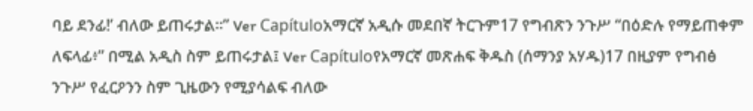ባይ ደንፊ!’ ብለው ይጠሩታል።” Ver Capítuloአማርኛ አዲሱ መደበኛ ትርጉም17 የግብጽን ንጉሥ “በዕድሉ የማይጠቀም ለፍላፊ፥” በሚል አዲስ ስም ይጠሩታል፤ Ver Capítuloየአማርኛ መጽሐፍ ቅዱስ (ሰማንያ አሃዱ)17 በዚያም የግብፅ ንጉሥ የፈርዖንን ስም ጊዜውን የሚያሳልፍ ብለው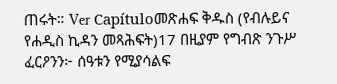ጠሩት። Ver Capítuloመጽሐፍ ቅዱስ (የብሉይና የሐዲስ ኪዳን መጻሕፍት)17 በዚያም የግብጽ ንጉሥ ፈርዖንን፦ ሰዓቱን የሚያሳልፍ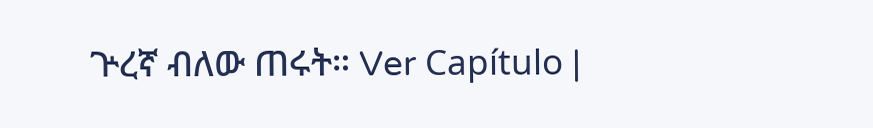ጕረኛ ብለው ጠሩት። Ver Capítulo |